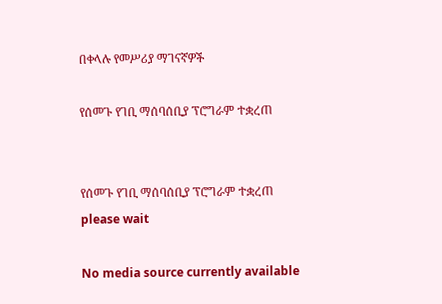በቀላሉ የመሥሪያ ማገናኛዎች

የሰመጉ የገቢ ማሰባሰቢያ ፕሮግራም ተቋረጠ


የሰመጉ የገቢ ማሰባሰቢያ ፕሮግራም ተቋረጠ
please wait

No media source currently available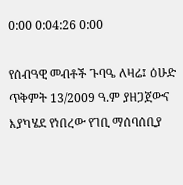0:00 0:04:26 0:00

የሰብዓዊ መብቶች ጉባዔ ለዛሬ፤ ዕሁድ ጥቅምት 13/2009 ዓ.ም ያዘጋጀውና እያካሄደ የነበረው የገቢ ማሰባሰቢያ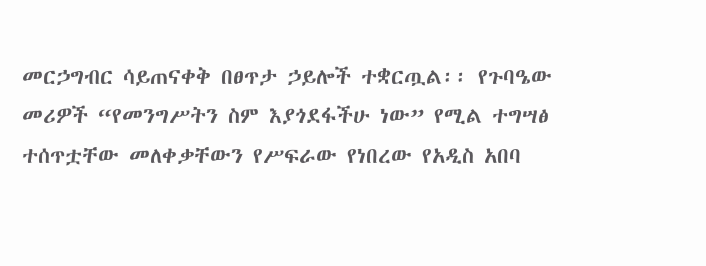መርኃግብር ሳይጠናቀቅ በፀጥታ ኃይሎች ተቋርጧል፡፡ የጉባዔው መሪዎች “የመንግሥትን ስም እያጎደፋችሁ ነው” የሚል ተግሣፅ ተሰጥቷቸው መለቀቃቸውን የሥፍራው የነበረው የአዲስ አበባ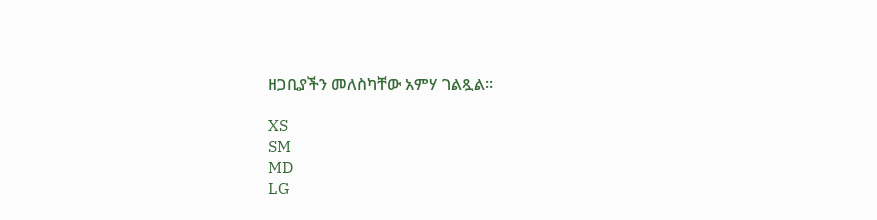ዘጋቢያችን መለስካቸው አምሃ ገልጿል፡፡

XS
SM
MD
LG